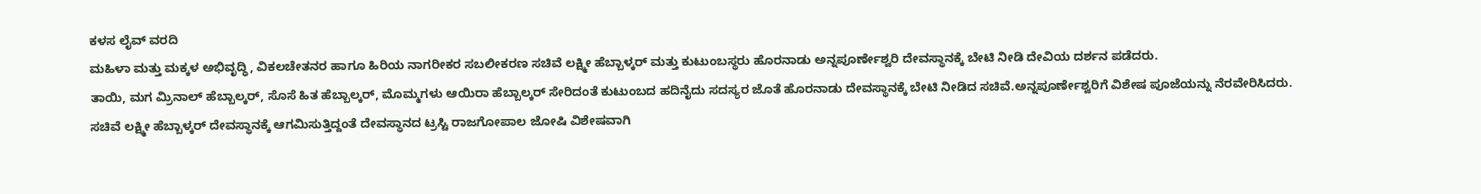ಕಳಸ ಲೈವ್ ವರದಿ
ಮಹಿಳಾ ಮತ್ತು ಮಕ್ಕಳ ಅಭಿವೃದ್ಧಿ, ವಿಕಲಚೇತನರ ಹಾಗೂ ಹಿರಿಯ ನಾಗರೀಕರ ಸಬಲೀಕರಣ ಸಚಿವೆ ಲಕ್ಷ್ಮೀ ಹೆಬ್ಬಾಳ್ಕರ್ ಮತ್ತು ಕುಟುಂಬಸ್ಥರು ಹೊರನಾಡು ಅನ್ನಪೂರ್ಣೇಶ್ವರಿ ದೇವಸ್ಥಾನಕ್ಕೆ ಬೇಟಿ ನೀಡಿ ದೇವಿಯ ದರ್ಶನ ಪಡೆದರು.
ತಾಯಿ, ಮಗ ಮ್ರಿನಾಲ್ ಹೆಬ್ಬಾಲ್ಕರ್, ಸೊಸೆ ಹಿತ ಹೆಬ್ಬಾಲ್ಕರ್, ಮೊಮ್ಮಗಳು ಆಯಿರಾ ಹೆಬ್ಬಾಲ್ಕರ್ ಸೇರಿದಂತೆ ಕುಟುಂಬದ ಹದಿನೈದು ಸದಸ್ಯರ ಜೊತೆ ಹೊರನಾಡು ದೇವಸ್ಥಾನಕ್ಕೆ ಬೇಟಿ ನೀಡಿದ ಸಚಿವೆ.ಅನ್ನಪೂರ್ಣೇಶ್ವರಿಗೆ ವಿಶೇಷ ಪೂಜೆಯನ್ನು ನೆರವೇರಿಸಿದರು.
ಸಚಿವೆ ಲಕ್ಷ್ಮೀ ಹೆಬ್ಬಾಳ್ಕರ್ ದೇವಸ್ಥಾನಕ್ಕೆ ಆಗಮಿಸುತ್ತಿದ್ದಂತೆ ದೇವಸ್ಥಾನದ ಟ್ರಸ್ಟಿ ರಾಜಗೋಪಾಲ ಜೋಷಿ ವಿಶೇಷವಾಗಿ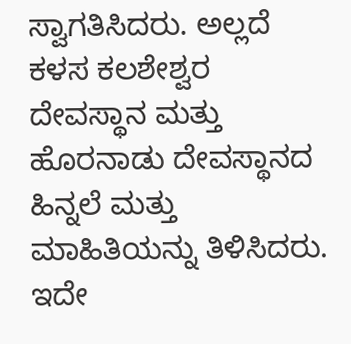ಸ್ವಾಗತಿಸಿದರು. ಅಲ್ಲದೆ ಕಳಸ ಕಲಶೇಶ್ವರ ದೇವಸ್ಥಾನ ಮತ್ತು ಹೊರನಾಡು ದೇವಸ್ಥಾನದ ಹಿನ್ನಲೆ ಮತ್ತು ಮಾಹಿತಿಯನ್ನು ತಿಳಿಸಿದರು.
ಇದೇ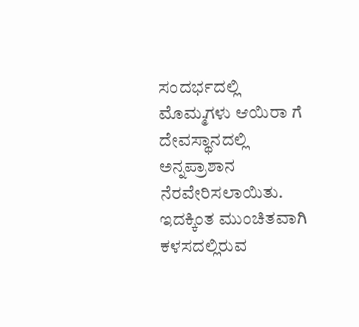ಸಂದರ್ಭದಲ್ಲಿ ಮೊಮ್ಮಗಳು ಆಯಿರಾ ಗೆ ದೇವಸ್ಥಾನದಲ್ಲಿ ಅನ್ನಪ್ರಾಶಾನ ನೆರವೇರಿಸಲಾಯಿತು.
ಇದಕ್ಕಿಂತ ಮುಂಚಿತವಾಗಿ ಕಳಸದಲ್ಲಿರುವ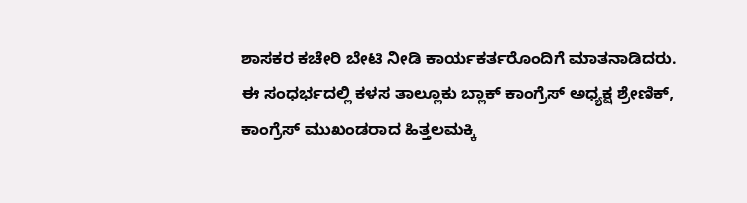ಶಾಸಕರ ಕಚೇರಿ ಬೇಟಿ ನೀಡಿ ಕಾರ್ಯಕರ್ತರೊಂದಿಗೆ ಮಾತನಾಡಿದರು.
ಈ ಸಂಧರ್ಭದಲ್ಲಿ ಕಳಸ ತಾಲ್ಲೂಕು ಬ್ಲಾಕ್ ಕಾಂಗ್ರೆಸ್ ಅಧ್ಯಕ್ಷ ಶ್ರೇಣಿಕ್, ಕಾಂಗ್ರೆಸ್ ಮುಖಂಡರಾದ ಹಿತ್ತಲಮಕ್ಕಿ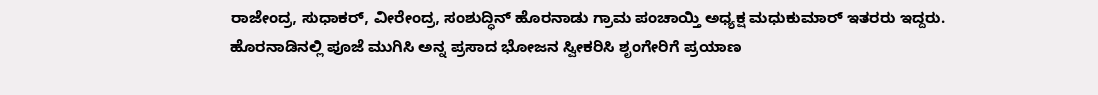ರಾಜೇಂದ್ರ, ಸುಧಾಕರ್, ವೀರೇಂದ್ರ, ಸಂಶುದ್ಧಿನ್ ಹೊರನಾಡು ಗ್ರಾಮ ಪಂಚಾಯ್ತಿ ಅಧ್ಯಕ್ಷ ಮಧುಕುಮಾರ್ ಇತರರು ಇದ್ದರು.
ಹೊರನಾಡಿನಲ್ಲಿ ಪೂಜೆ ಮುಗಿಸಿ ಅನ್ನ ಪ್ರಸಾದ ಭೋಜನ ಸ್ವೀಕರಿಸಿ ಶೃಂಗೇರಿಗೆ ಪ್ರಯಾಣ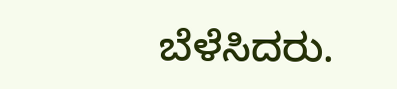ಬೆಳೆಸಿದರು.